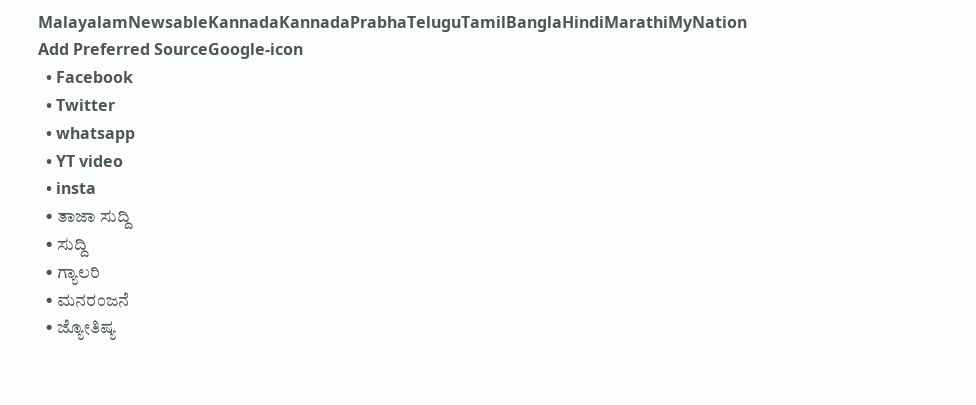MalayalamNewsableKannadaKannadaPrabhaTeluguTamilBanglaHindiMarathiMyNation
Add Preferred SourceGoogle-icon
  • Facebook
  • Twitter
  • whatsapp
  • YT video
  • insta
  • ತಾಜಾ ಸುದ್ದಿ
  • ಸುದ್ದಿ
  • ಗ್ಯಾಲರಿ
  • ಮನರಂಜನೆ
  • ಜ್ಯೋತಿಷ್ಯ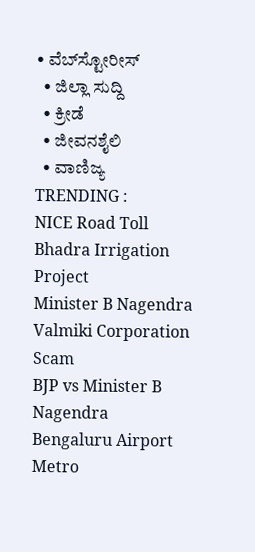• ವೆಬ್‌ಸ್ಟೋರೀಸ್
  • ಜಿಲ್ಲಾ ಸುದ್ದಿ
  • ಕ್ರೀಡೆ
  • ಜೀವನಶೈಲಿ
  • ವಾಣಿಜ್ಯ
TRENDING :
NICE Road Toll
Bhadra Irrigation Project
Minister B Nagendra
Valmiki Corporation Scam
BJP vs Minister B Nagendra
Bengaluru Airport Metro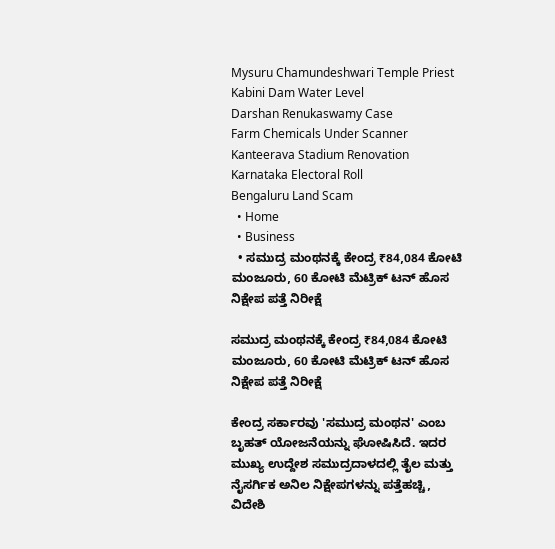Mysuru Chamundeshwari Temple Priest
Kabini Dam Water Level
Darshan Renukaswamy Case
Farm Chemicals Under Scanner
Kanteerava Stadium Renovation
Karnataka Electoral Roll
Bengaluru Land Scam
  • Home
  • Business
  • ಸಮುದ್ರ ಮಂಥನಕ್ಕೆ ಕೇಂದ್ರ ₹84,084 ಕೋಟಿ ಮಂಜೂರು, 60 ಕೋಟಿ ಮೆಟ್ರಿಕ್‌ ಟನ್ ಹೊಸ ನಿಕ್ಷೇಪ ಪತ್ತೆ ನಿರೀಕ್ಷೆ

ಸಮುದ್ರ ಮಂಥನಕ್ಕೆ ಕೇಂದ್ರ ₹84,084 ಕೋಟಿ ಮಂಜೂರು, 60 ಕೋಟಿ ಮೆಟ್ರಿಕ್‌ ಟನ್ ಹೊಸ ನಿಕ್ಷೇಪ ಪತ್ತೆ ನಿರೀಕ್ಷೆ

ಕೇಂದ್ರ ಸರ್ಕಾರವು 'ಸಮುದ್ರ ಮಂಥನ' ಎಂಬ ಬೃಹತ್ ಯೋಜನೆಯನ್ನು ಘೋಷಿಸಿದೆ. ಇದರ ಮುಖ್ಯ ಉದ್ದೇಶ ಸಮುದ್ರದಾಳದಲ್ಲಿ ತೈಲ ಮತ್ತು ನೈಸರ್ಗಿಕ ಅನಿಲ ನಿಕ್ಷೇಪಗಳನ್ನು ಪತ್ತೆಹಚ್ಚಿ, ವಿದೇಶಿ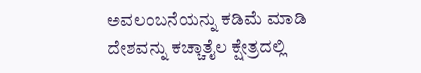ಅವಲಂಬನೆಯನ್ನು ಕಡಿಮೆ ಮಾಡಿ ದೇಶವನ್ನು ಕಚ್ಚಾತೈಲ ಕ್ಷೇತ್ರದಲ್ಲಿ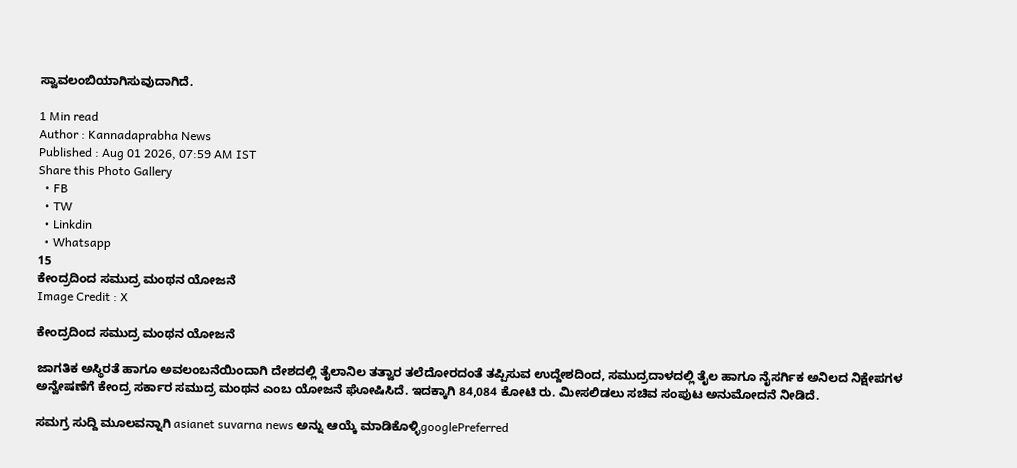ಸ್ವಾವಲಂಬಿಯಾಗಿಸುವುದಾಗಿದೆ.

1 Min read
Author : Kannadaprabha News
Published : Aug 01 2026, 07:59 AM IST
Share this Photo Gallery
  • FB
  • TW
  • Linkdin
  • Whatsapp
15
ಕೇಂದ್ರದಿಂದ ಸಮುದ್ರ ಮಂಥನ ಯೋಜನೆ
Image Credit : X

ಕೇಂದ್ರದಿಂದ ಸಮುದ್ರ ಮಂಥನ ಯೋಜನೆ

ಜಾಗತಿಕ ಅಸ್ಥಿರತೆ ಹಾಗೂ ಅವಲಂಬನೆಯಿಂದಾಗಿ ದೇಶದಲ್ಲಿ ತೈಲಾನಿಲ ತತ್ವಾರ ತಲೆದೋರದಂತೆ ತಪ್ಪಿಸುವ ಉದ್ದೇಶದಿಂದ, ಸಮುದ್ರದಾಳದಲ್ಲಿ ತೈಲ ಹಾಗೂ ನೈಸರ್ಗಿಕ ಅನಿಲದ ನಿಕ್ಷೇಪಗಳ ಅನ್ವೇಷಣೆಗೆ ಕೇಂದ್ರ ಸರ್ಕಾರ ಸಮುದ್ರ ಮಂಥನ ಎಂಬ ಯೋಜನೆ ಘೋಷಿಸಿದೆ. ಇದಕ್ಕಾಗಿ 84,084 ಕೋಟಿ ರು. ಮೀಸಲಿಡಲು ಸಚಿವ ಸಂಪುಟ ಅನುಮೋದನೆ ನೀಡಿದೆ.

ಸಮಗ್ರ ಸುದ್ದಿ ಮೂಲವನ್ನಾಗಿ asianet suvarna news ಅನ್ನು ಆಯ್ಕೆ ಮಾಡಿಕೊಳ್ಳಿgooglePreferred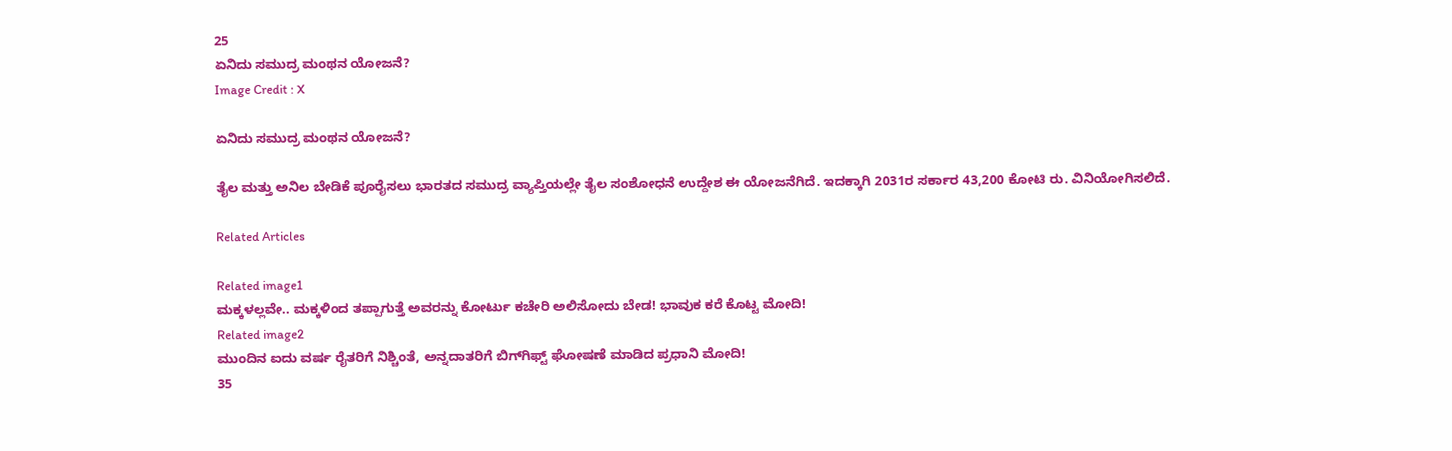25
ಏನಿದು ಸಮುದ್ರ ಮಂಥನ ಯೋಜನೆ?
Image Credit : X

ಏನಿದು ಸಮುದ್ರ ಮಂಥನ ಯೋಜನೆ?

ತೈಲ ಮತ್ತು ಅನಿಲ ಬೇಡಿಕೆ ಪೂರೈಸಲು ಭಾರತದ ಸಮುದ್ರ ವ್ಯಾಪ್ತಿಯಲ್ಲೇ ತೈಲ ಸಂಶೋಧನೆ ಉದ್ದೇಶ ಈ ಯೋಜನೆಗಿದೆ. ಇದಕ್ಕಾಗಿ 2031ರ ಸರ್ಕಾರ 43,200 ಕೋಟಿ ರು. ವಿನಿಯೋಗಿಸಲಿದೆ.

Related Articles

Related image1
ಮಕ್ಕಳಲ್ಲವೇ.. ಮಕ್ಕಳಿಂದ ತಪ್ಪಾಗುತ್ತೆ ಅವರನ್ನು ಕೋರ್ಟು ಕಚೇರಿ ಅಲಿಸೋದು ಬೇಡ! ಭಾವುಕ ಕರೆ ಕೊಟ್ಟ ಮೋದಿ!
Related image2
ಮುಂದಿನ ಐದು ವರ್ಷ ರೈತರಿಗೆ ನಿಶ್ಚಿಂತೆ, ಅನ್ನದಾತರಿಗೆ ಬಿಗ್‌ಗಿಫ್ಟ್‌ ಘೋಷಣೆ ಮಾಡಿದ ಪ್ರಧಾನಿ ಮೋದಿ!
35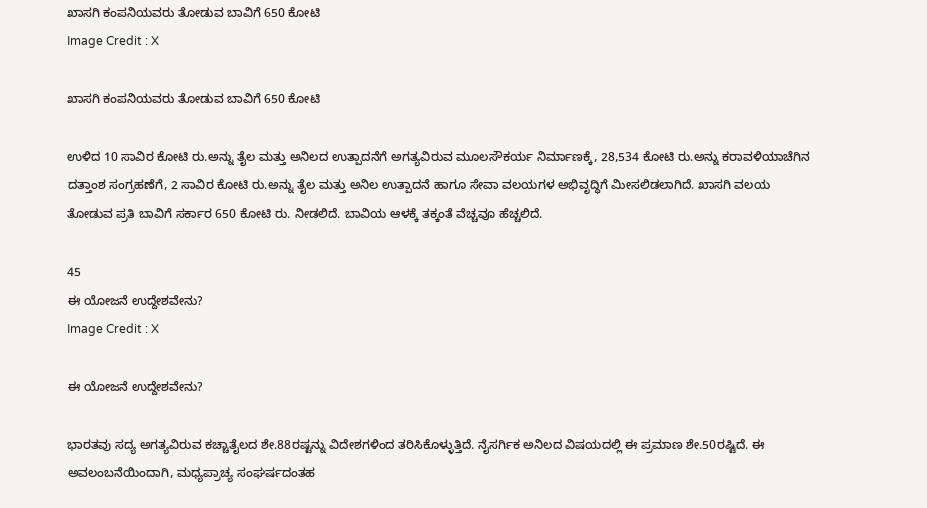ಖಾಸಗಿ ಕಂಪನಿಯವರು ತೋಡುವ ಬಾವಿಗೆ 650 ಕೋಟಿ
Image Credit : X

ಖಾಸಗಿ ಕಂಪನಿಯವರು ತೋಡುವ ಬಾವಿಗೆ 650 ಕೋಟಿ

ಉಳಿದ 10 ಸಾವಿರ ಕೋಟಿ ರು.ಅನ್ನು ತೈಲ ಮತ್ತು ಅನಿಲದ ಉತ್ಪಾದನೆಗೆ ಅಗತ್ಯವಿರುವ ಮೂಲಸೌಕರ್ಯ ನಿರ್ಮಾಣಕ್ಕೆ, 28,534 ಕೋಟಿ ರು.ಅನ್ನು ಕರಾವಳಿಯಾಚೆಗಿನ ದತ್ತಾಂಶ ಸಂಗ್ರಹಣೆಗೆ, 2 ಸಾವಿರ ಕೋಟಿ ರು.ಅನ್ನು ತೈಲ ಮತ್ತು ಅನಿಲ ಉತ್ಪಾದನೆ ಹಾಗೂ ಸೇವಾ ವಲಯಗಳ ಅಭಿವೃದ್ಧಿಗೆ ಮೀಸಲಿಡಲಾಗಿದೆ. ಖಾಸಗಿ ವಲಯ ತೋಡುವ ಪ್ರತಿ ಬಾವಿಗೆ ಸರ್ಕಾರ 650 ಕೋಟಿ ರು. ನೀಡಲಿದೆ. ಬಾವಿಯ ಆಳಕ್ಕೆ ತಕ್ಕಂತೆ ವೆಚ್ಚವೂ ಹೆಚ್ಚಲಿದೆ.

45
ಈ ಯೋಜನೆ ಉದ್ದೇಶವೇನು?
Image Credit : X

ಈ ಯೋಜನೆ ಉದ್ದೇಶವೇನು?

ಭಾರತವು ಸದ್ಯ ಅಗತ್ಯವಿರುವ ಕಚ್ಚಾತೈಲದ ಶೇ.88ರಷ್ಟನ್ನು ವಿದೇಶಗಳಿಂದ ತರಿಸಿಕೊಳ್ಳುತ್ತಿದೆ. ನೈಸರ್ಗಿಕ ಅನಿಲದ ವಿಷಯದಲ್ಲಿ ಈ ಪ್ರಮಾಣ ಶೇ.50ರಷ್ಟಿದೆ. ಈ ಅವಲಂಬನೆಯಿಂದಾಗಿ, ಮಧ್ಯಪ್ರಾಚ್ಯ ಸಂಘರ್ಷದಂತಹ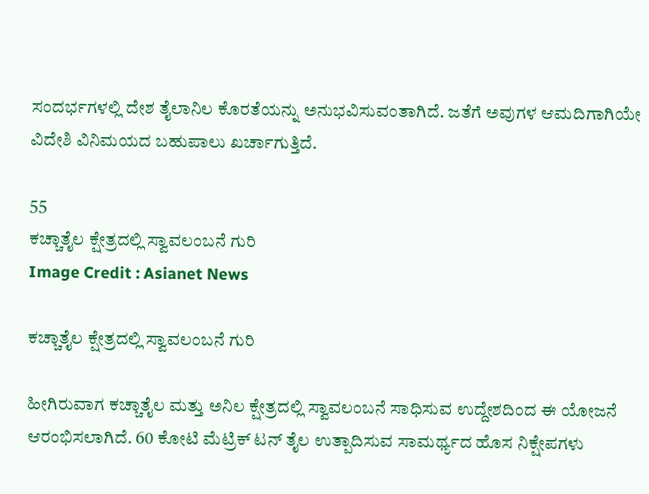ಸಂದರ್ಭಗಳಲ್ಲಿ ದೇಶ ತೈಲಾನಿಲ ಕೊರತೆಯನ್ನು ಅನುಭವಿಸುವಂತಾಗಿದೆ. ಜತೆಗೆ ಅವುಗಳ ಆಮದಿಗಾಗಿಯೇ ವಿದೇಶಿ ವಿನಿಮಯದ ಬಹುಪಾಲು ಖರ್ಚಾಗುತ್ತಿದೆ.

55
ಕಚ್ಚಾತೈಲ ಕ್ಷೇತ್ರದಲ್ಲಿ ಸ್ವಾವಲಂಬನೆ ಗುರಿ
Image Credit : Asianet News

ಕಚ್ಚಾತೈಲ ಕ್ಷೇತ್ರದಲ್ಲಿ ಸ್ವಾವಲಂಬನೆ ಗುರಿ

ಹೀಗಿರುವಾಗ ಕಚ್ಚಾತೈಲ ಮತ್ತು ಅನಿಲ ಕ್ಷೇತ್ರದಲ್ಲಿ ಸ್ವಾವಲಂಬನೆ ಸಾಧಿಸುವ ಉದ್ದೇಶದಿಂದ ಈ ಯೋಜನೆ ಆರಂಭಿಸಲಾಗಿದೆ. 60 ಕೋಟಿ ಮೆಟ್ರಿಕ್‌ ಟನ್ ತೈಲ ಉತ್ಪಾದಿಸುವ ಸಾಮರ್ಥ್ಯದ ಹೊಸ ನಿಕ್ಷೇಪಗಳು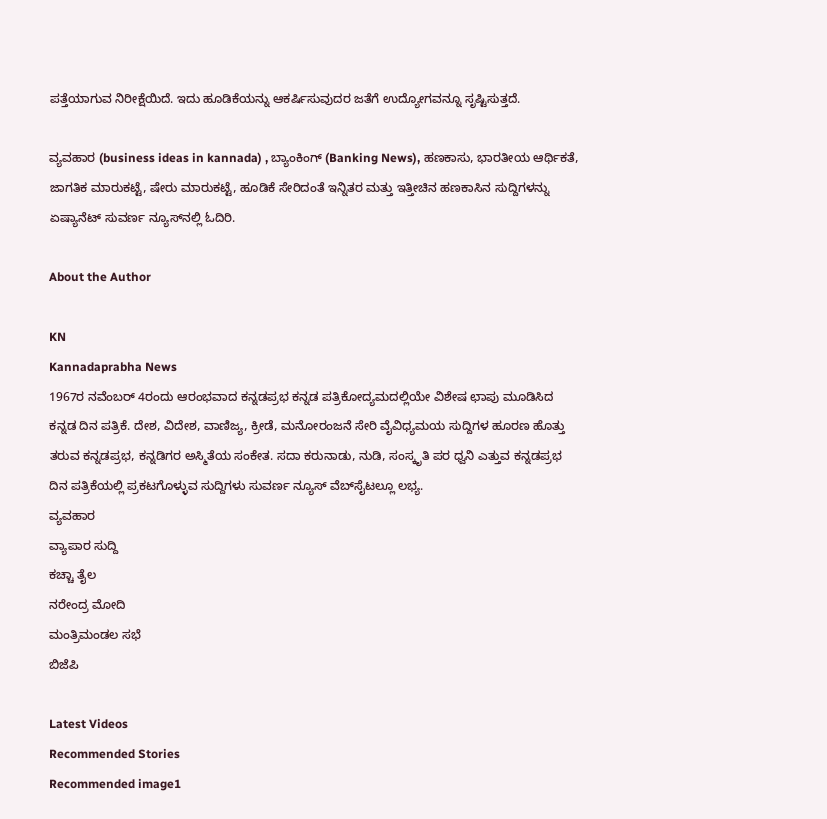ಪತ್ತೆಯಾಗುವ ನಿರೀಕ್ಷೆಯಿದೆ. ಇದು ಹೂಡಿಕೆಯನ್ನು ಆಕರ್ಷಿಸುವುದರ ಜತೆಗೆ ಉದ್ಯೋಗವನ್ನೂ ಸೃಷ್ಟಿಸುತ್ತದೆ.

ವ್ಯವಹಾರ (business ideas in kannada) , ಬ್ಯಾಂಕಿಂಗ್ (Banking News), ಹಣಕಾಸು, ಭಾರತೀಯ ಆರ್ಥಿಕತೆ, ಜಾಗತಿಕ ಮಾರುಕಟ್ಟೆ, ಷೇರು ಮಾರುಕಟ್ಟೆ, ಹೂಡಿಕೆ ಸೇರಿದಂತೆ ಇನ್ನಿತರ ಮತ್ತು ಇತ್ತೀಚಿನ ಹಣಕಾಸಿನ ಸುದ್ದಿಗಳನ್ನು ಏಷ್ಯಾನೆಟ್ ಸುವರ್ಣ ನ್ಯೂಸ್‌ನಲ್ಲಿ ಓದಿರಿ.

About the Author

KN
Kannadaprabha News
1967ರ ನವೆಂಬರ್ 4ರಂದು ಆರಂಭವಾದ ಕನ್ನಡಪ್ರಭ ಕನ್ನಡ ಪತ್ರಿಕೋದ್ಯಮದಲ್ಲಿಯೇ ವಿಶೇಷ ಛಾಪು ಮೂಡಿಸಿದ ಕನ್ನಡ ದಿನ ಪತ್ರಿಕೆ. ದೇಶ, ವಿದೇಶ, ವಾಣಿಜ್ಯ, ಕ್ರೀಡೆ, ಮನೋರಂಜನೆ ಸೇರಿ ವೈವಿಧ್ಯಮಯ ಸುದ್ದಿಗಳ ಹೂರಣ ಹೊತ್ತು ತರುವ ಕನ್ನಡಪ್ರಭ, ಕನ್ನಡಿಗರ ಅಸ್ಮಿತೆಯ ಸಂಕೇತ. ಸದಾ ಕರುನಾಡು, ನುಡಿ, ಸಂಸ್ಕೃತಿ ಪರ ಧ್ವನಿ ಎತ್ತುವ ಕನ್ನಡಪ್ರಭ ದಿನ ಪತ್ರಿಕೆಯಲ್ಲಿ ಪ್ರಕಟಗೊಳ್ಳುವ ಸುದ್ದಿಗಳು ಸುವರ್ಣ ನ್ಯೂಸ್ ವೆಬ್‌ಸೈಟಲ್ಲೂ ಲಭ್ಯ.
ವ್ಯವಹಾರ
ವ್ಯಾಪಾರ ಸುದ್ದಿ
ಕಚ್ಚಾ ತೈಲ
ನರೇಂದ್ರ ಮೋದಿ
ಮಂತ್ರಿಮಂಡಲ ಸಭೆ
ಬಿಜೆಪಿ

Latest Videos
Recommended Stories
Recommended image1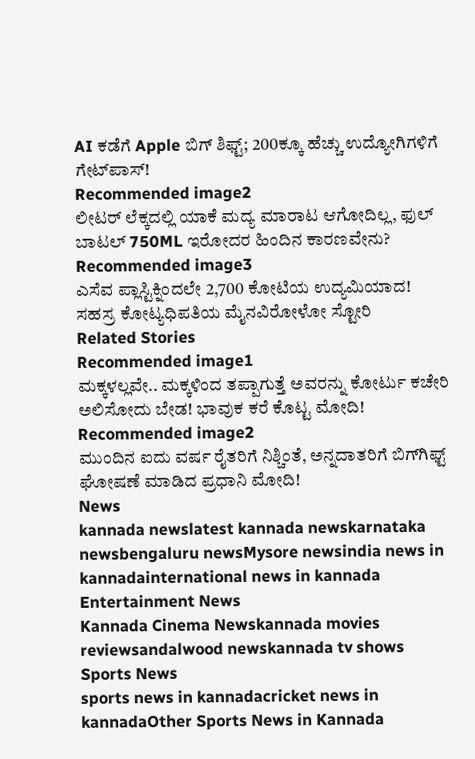AI ಕಡೆಗೆ Apple ಬಿಗ್ ಶಿಫ್ಟ್; 200ಕ್ಕೂ ಹೆಚ್ಚು ಉದ್ಯೋಗಿಗಳಿಗೆ ಗೇಟ್‌ಪಾಸ್!
Recommended image2
ಲೀಟರ್‌ ಲೆಕ್ಕದಲ್ಲಿ ಯಾಕೆ ಮದ್ಯ ಮಾರಾಟ ಆಗೋದಿಲ್ಲ, ಫುಲ್‌ ಬಾಟಲ್‌ 750ML ಇರೋದರ ಹಿಂದಿನ ಕಾರಣವೇನು?
Recommended image3
ಎಸೆವ ಪ್ಲಾಸ್ಟಿಕ್ನಿಂದಲೇ 2,700 ಕೋಟಿಯ ಉದ್ಯಮಿಯಾದ! ಸಹಸ್ರ ಕೋಟ್ಯಧಿಪತಿಯ ಮೈನವಿರೋಳೋ ಸ್ಟೋರಿ
Related Stories
Recommended image1
ಮಕ್ಕಳಲ್ಲವೇ.. ಮಕ್ಕಳಿಂದ ತಪ್ಪಾಗುತ್ತೆ ಅವರನ್ನು ಕೋರ್ಟು ಕಚೇರಿ ಅಲಿಸೋದು ಬೇಡ! ಭಾವುಕ ಕರೆ ಕೊಟ್ಟ ಮೋದಿ!
Recommended image2
ಮುಂದಿನ ಐದು ವರ್ಷ ರೈತರಿಗೆ ನಿಶ್ಚಿಂತೆ, ಅನ್ನದಾತರಿಗೆ ಬಿಗ್‌ಗಿಫ್ಟ್‌ ಘೋಷಣೆ ಮಾಡಿದ ಪ್ರಧಾನಿ ಮೋದಿ!
News
kannada newslatest kannada newskarnataka newsbengaluru newsMysore newsindia news in kannadainternational news in kannada
Entertainment News
Kannada Cinema Newskannada movies reviewsandalwood newskannada tv shows
Sports News
sports news in kannadacricket news in kannadaOther Sports News in Kannada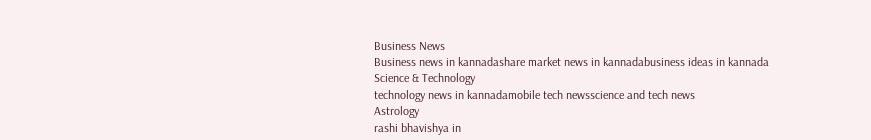Business News
Business news in kannadashare market news in kannadabusiness ideas in kannada
Science & Technology
technology news in kannadamobile tech newsscience and tech news
Astrology
rashi bhavishya in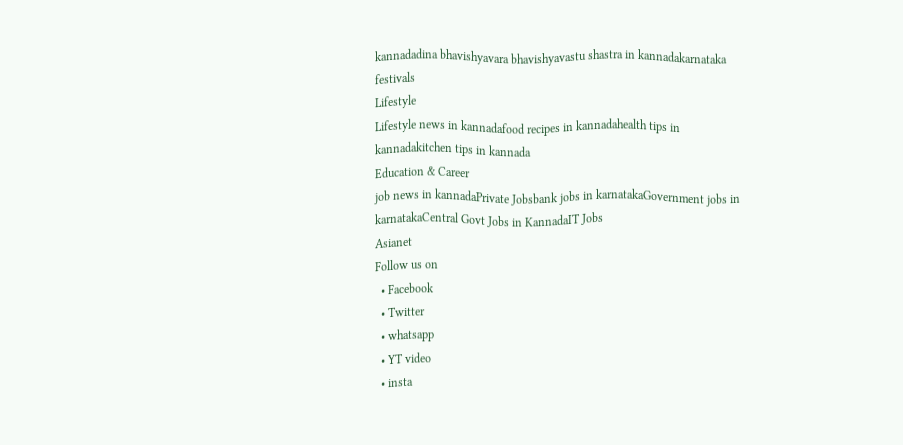kannadadina bhavishyavara bhavishyavastu shastra in kannadakarnataka festivals
Lifestyle
Lifestyle news in kannadafood recipes in kannadahealth tips in kannadakitchen tips in kannada
Education & Career
job news in kannadaPrivate Jobsbank jobs in karnatakaGovernment jobs in karnatakaCentral Govt Jobs in KannadaIT Jobs
Asianet
Follow us on
  • Facebook
  • Twitter
  • whatsapp
  • YT video
  • insta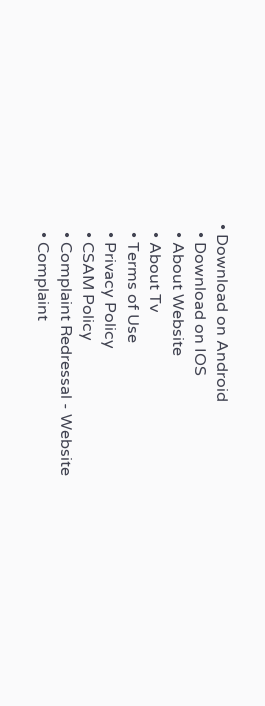• Download on Android
  • Download on IOS
  • About Website
  • About Tv
  • Terms of Use
  • Privacy Policy
  • CSAM Policy
  • Complaint Redressal - Website
  • Complaint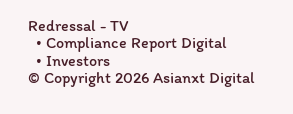Redressal - TV
  • Compliance Report Digital
  • Investors
© Copyright 2026 Asianxt Digital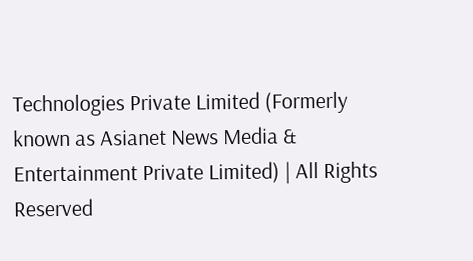Technologies Private Limited (Formerly known as Asianet News Media & Entertainment Private Limited) | All Rights Reserved